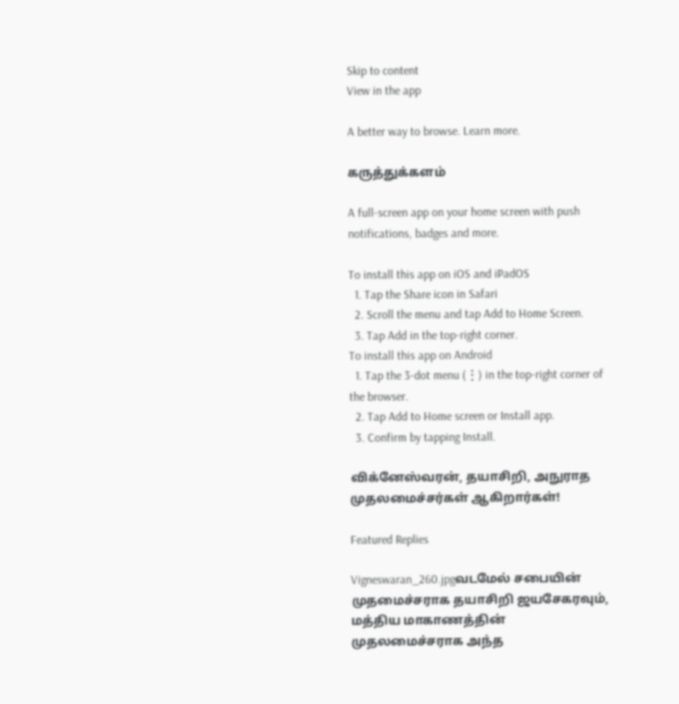Skip to content
View in the app

A better way to browse. Learn more.

கருத்துக்களம்

A full-screen app on your home screen with push notifications, badges and more.

To install this app on iOS and iPadOS
  1. Tap the Share icon in Safari
  2. Scroll the menu and tap Add to Home Screen.
  3. Tap Add in the top-right corner.
To install this app on Android
  1. Tap the 3-dot menu (⋮) in the top-right corner of the browser.
  2. Tap Add to Home screen or Install app.
  3. Confirm by tapping Install.

விக்னேஸ்வரன், தயாசிறி, அநுராத முதலமைச்சர்கள் ஆகிறார்கள்!

Featured Replies

Vigneswaran_260.jpgவடமேல் சபையின் முதமைச்சராக தயாசிறி ஜயசேகரவும், மத்திய மாகாணத்தின் முதலமைச்சராக அந்த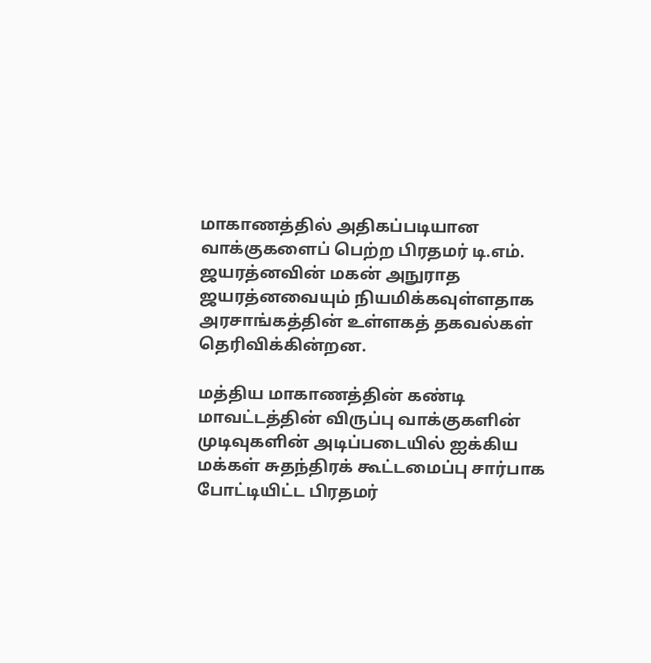மாகாணத்தில் அதிகப்படியான வாக்குகளைப் பெற்ற பிரதமர் டி.எம். ஜயரத்னவின் மகன் அநுராத ஜயரத்னவையும் நியமிக்கவுள்ளதாக அரசாங்கத்தின் உள்ளகத் தகவல்கள் தெரிவிக்கின்றன.

மத்திய மாகாணத்தின் கண்டி மாவட்டத்தின் விருப்பு வாக்குகளின் முடிவுகளின் அடிப்படையில் ஐக்கிய மக்கள் சுதந்திரக் கூட்டமைப்பு சார்பாக போட்டியிட்ட பிரதமர்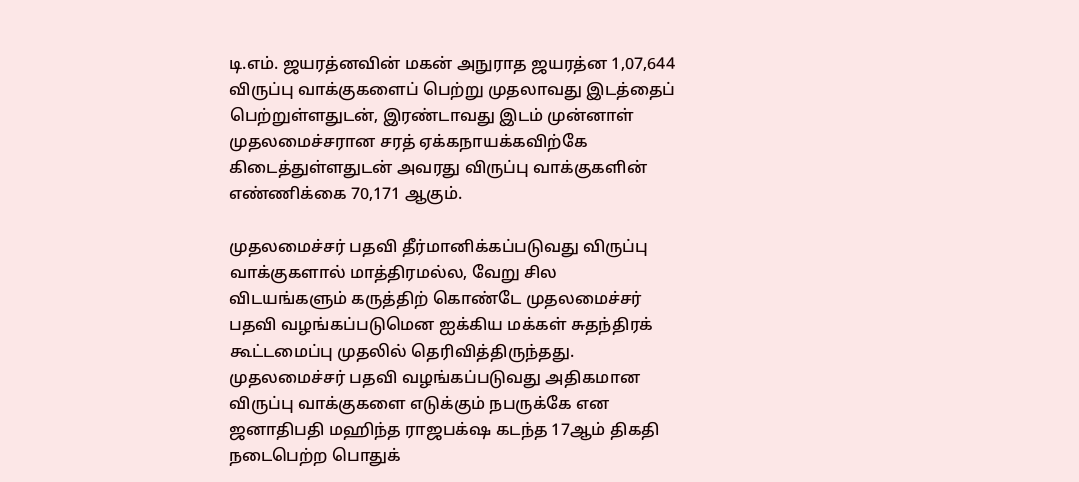டி.எம். ஜயரத்னவின் மகன் அநுராத ஜயரத்ன 1,07,644 விருப்பு வாக்குகளைப் பெற்று முதலாவது இடத்தைப் பெற்றுள்ளதுடன், இரண்டாவது இடம் முன்னாள் முதலமைச்சரான சரத் ஏக்கநாயக்கவிற்கே கிடைத்துள்ளதுடன் அவரது விருப்பு வாக்குகளின் எண்ணிக்கை 70,171 ஆகும்.

முதலமைச்சர் பதவி தீர்மானிக்கப்படுவது விருப்பு வாக்குகளால் மாத்திரமல்ல, வேறு சில விடயங்களும் கருத்திற் கொண்டே முதலமைச்சர் பதவி வழங்கப்படுமென ஐக்கிய மக்கள் சுதந்திரக் கூட்டமைப்பு முதலில் தெரிவித்திருந்தது. முதலமைச்சர் பதவி வழங்கப்படுவது அதிகமான விருப்பு வாக்குகளை எடுக்கும் நபருக்கே என ஜனாதிபதி மஹிந்த ராஜபக்‌ஷ கடந்த 17ஆம் திகதி நடைபெற்ற பொதுக்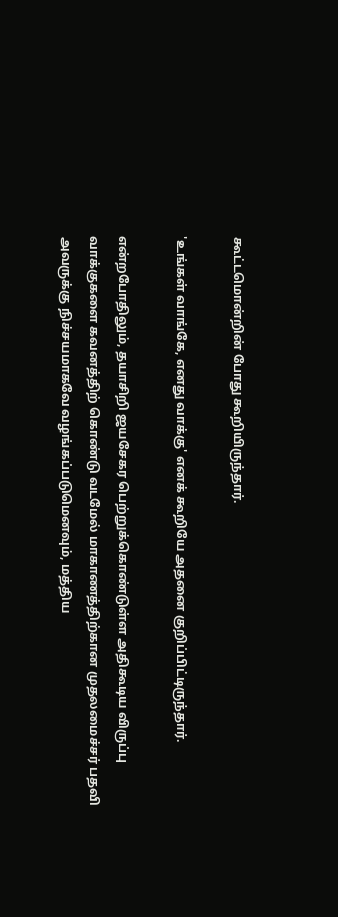கூட்டமொன்றின் போது கூறியிருந்தார்.

'உங்கள் வாங்கே, எனது வாக்கு' எனக் கூறியே அதனை குறிப்பிட்டிருந்தார்.

என்றபோதிலும், தயாசிறி ஜயசேகர பெற்றுக்கொண்டுள்ள அதிகூடிய விருப்பு வாக்குகளை கவனத்திற் கொண்டு வடமேல் மாகாணத்திற்கான முதலமைச்சர் பதவி அவருக்கு நிச்சயமாகவே வழங்கப்படுமெனவும், மத்திய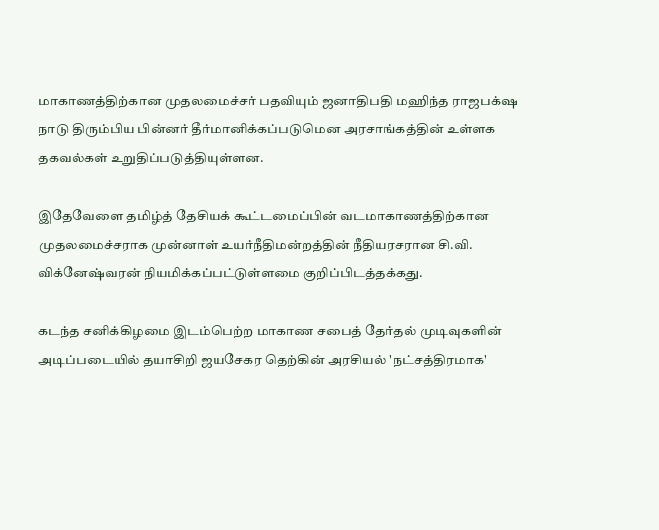மாகாணத்திற்கான முதலமைச்சர் பதவியும் ஜனாதிபதி மஹிந்த ராஜபக்‌ஷ நாடு திரும்பிய பின்னர் தீர்மானிக்கப்படுமென அரசாங்கத்தின் உள்ளக தகவல்கள் உறுதிப்படுத்தியுள்ளன.

இதேவேளை தமிழ்த் தேசியக் கூட்டமைப்பின் வடமாகாணத்திற்கான முதலமைச்சராக முன்னாள் உயர்நீதிமன்றத்தின் நீதியரசரான சி.வி. விக்னேஷ்வரன் நியமிக்கப்பட்டுள்ளமை குறிப்பிடத்தக்கது.

கடந்த சனிக்கிழமை இடம்பெற்ற மாகாண சபைத் தேர்தல் முடிவுகளின் அடிப்படையில் தயாசிறி ஜயசேகர தெற்கின் அரசியல் 'நட்சத்திரமாக'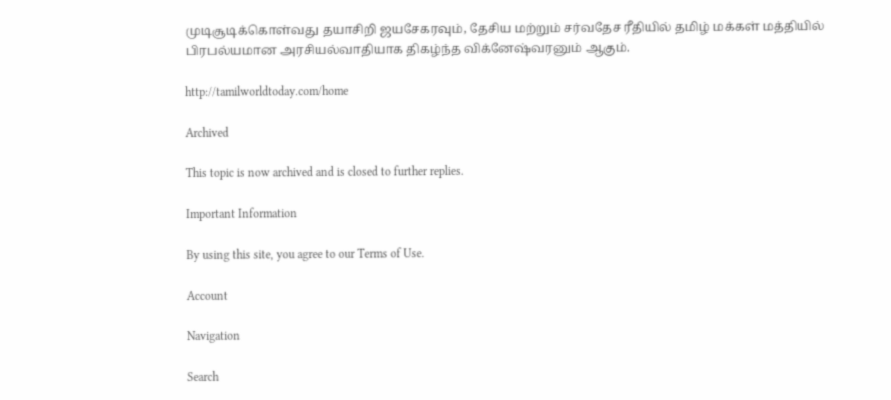முடிசூடிக்கொள்வது தயாசிறி ஜயசேகரவும், தேசிய மற்றும் சர்வதேச ரீதியில் தமிழ் மக்கள் மத்தியில் பிரபல்யமான அரசியல்வாதியாக திகழ்ந்த விக்னேஷ்வரனும் ஆகும்.

http://tamilworldtoday.com/home

Archived

This topic is now archived and is closed to further replies.

Important Information

By using this site, you agree to our Terms of Use.

Account

Navigation

Search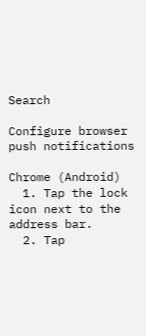Search

Configure browser push notifications

Chrome (Android)
  1. Tap the lock icon next to the address bar.
  2. Tap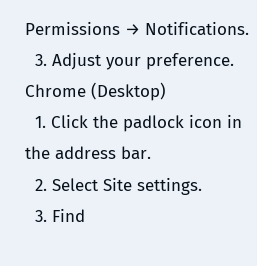Permissions → Notifications.
  3. Adjust your preference.
Chrome (Desktop)
  1. Click the padlock icon in the address bar.
  2. Select Site settings.
  3. Find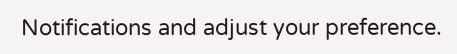Notifications and adjust your preference.